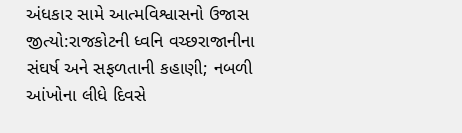અંધકાર સામે આત્મવિશ્વાસનો ઉજાસ જીત્યો:રાજકોટની ધ્વનિ વચ્છરાજાનીના સંઘર્ષ અને સફળતાની કહાણી; નબળી આંખોના લીધે દિવસે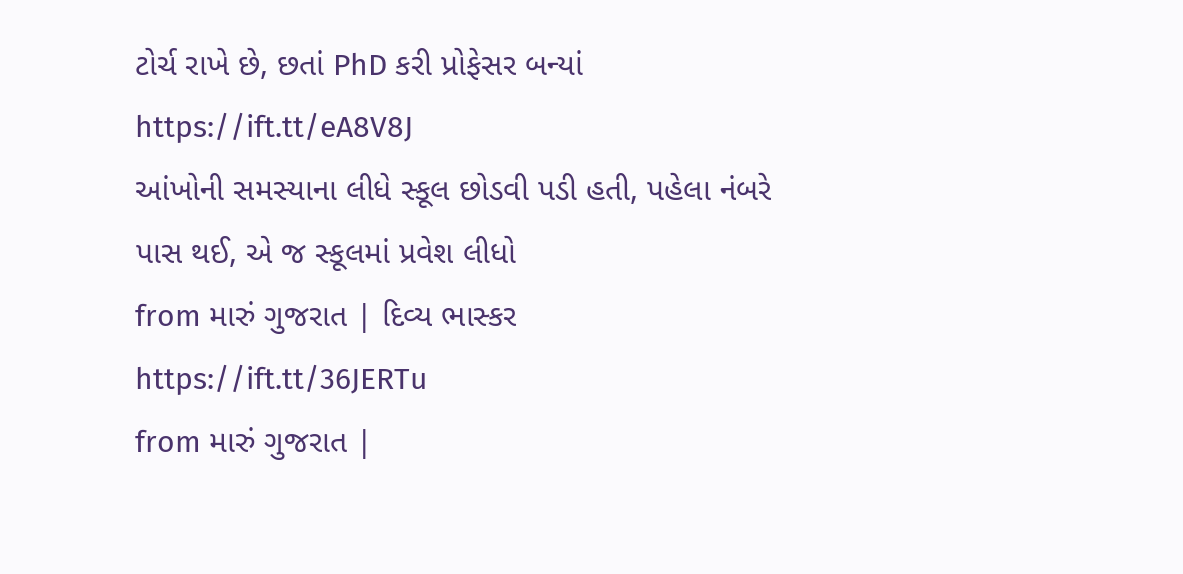ટોર્ચ રાખે છે, છતાં PhD કરી પ્રોફેસર બન્યાં https://ift.tt/eA8V8J
આંખોની સમસ્યાના લીધે સ્કૂલ છોડવી પડી હતી, પહેલા નંબરે પાસ થઈ, એ જ સ્કૂલમાં પ્રવેશ લીધો
from મારું ગુજરાત | દિવ્ય ભાસ્કર https://ift.tt/36JERTu
from મારું ગુજરાત |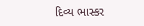દિવ્ય ભાસ્કર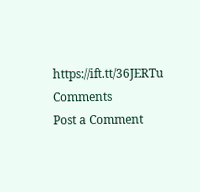https://ift.tt/36JERTu
Comments
Post a Comment